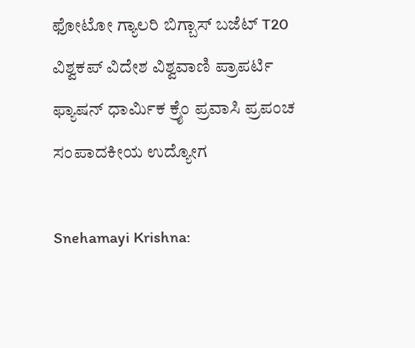ಫೋಟೋ ಗ್ಯಾಲರಿ ಬಿಗ್ಬಾಸ್ ಬಜೆಟ್ T20 ವಿಶ್ವಕಪ್ ವಿದೇಶ ವಿಶ್ವವಾಣಿ ಪ್ರಾಪರ್ಟಿ ಫ್ಯಾಷನ್ ಧಾರ್ಮಿಕ ಕ್ರೈಂ ಪ್ರವಾಸಿ ಪ್ರಪಂಚ ಸಂಪಾದಕೀಯ ಉದ್ಯೋಗ

Snehamayi Krishna: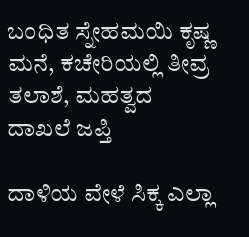ಬಂಧಿತ ಸ್ನೇಹಮಯಿ ಕೃಷ್ಣ ಮನೆ, ಕಚೇರಿಯಲ್ಲಿ ತೀವ್ರ ತಲಾಶೆ, ಮಹತ್ವದ ದಾಖಲೆ ಜಪ್ತಿ

ದಾಳಿಯ ವೇಳೆ ಸಿಕ್ಕ ಎಲ್ಲಾ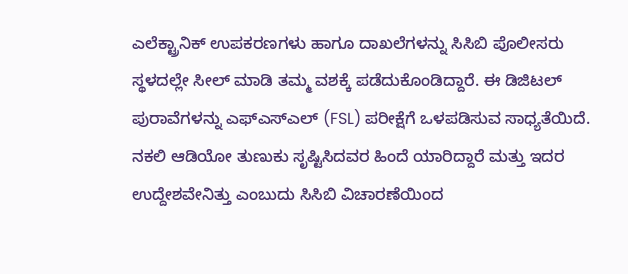ಎಲೆಕ್ಟ್ರಾನಿಕ್ ಉಪಕರಣಗಳು ಹಾಗೂ ದಾಖಲೆಗಳನ್ನು ಸಿಸಿಬಿ ಪೊಲೀಸರು ಸ್ಥಳದಲ್ಲೇ ಸೀಲ್ ಮಾಡಿ ತಮ್ಮ ವಶಕ್ಕೆ ಪಡೆದುಕೊಂಡಿದ್ದಾರೆ. ಈ ಡಿಜಿಟಲ್ ಪುರಾವೆಗಳನ್ನು ಎಫ್‌ಎಸ್‌ಎಲ್ (FSL) ಪರೀಕ್ಷೆಗೆ ಒಳಪಡಿಸುವ ಸಾಧ್ಯತೆಯಿದೆ. ನಕಲಿ ಆಡಿಯೋ ತುಣುಕು ಸೃಷ್ಟಿಸಿದವರ ಹಿಂದೆ ಯಾರಿದ್ದಾರೆ ಮತ್ತು ಇದರ ಉದ್ದೇಶವೇನಿತ್ತು ಎಂಬುದು ಸಿಸಿಬಿ ವಿಚಾರಣೆಯಿಂದ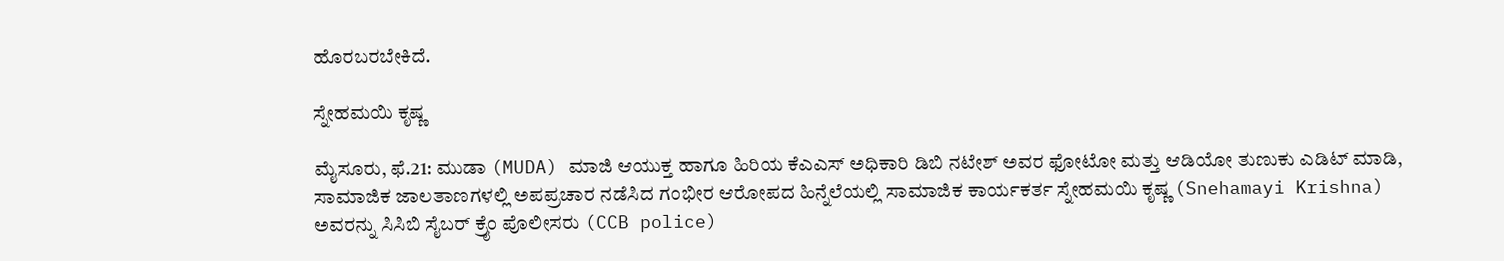ಹೊರಬರಬೇಕಿದೆ.

ಸ್ನೇಹಮಯಿ ಕೃಷ್ಣ

ಮೈಸೂರು, ಫೆ.21: ಮುಡಾ (MUDA) ಮಾಜಿ ಆಯುಕ್ತ ಹಾಗೂ ಹಿರಿಯ ಕೆಎಎಸ್ ಅಧಿಕಾರಿ ಡಿಬಿ ನಟೇಶ್ ಅವರ ಫೋಟೋ ಮತ್ತು ಆಡಿಯೋ ತುಣುಕು ಎಡಿಟ್ ಮಾಡಿ, ಸಾಮಾಜಿಕ ಜಾಲತಾಣಗಳಲ್ಲಿ ಅಪಪ್ರಚಾರ ನಡೆಸಿದ ಗಂಭೀರ ಆರೋಪದ ಹಿನ್ನೆಲೆಯಲ್ಲಿ ಸಾಮಾಜಿಕ ಕಾರ್ಯಕರ್ತ ಸ್ನೇಹಮಯಿ ಕೃಷ್ಣ (Snehamayi Krishna) ಅವರನ್ನು ಸಿಸಿಬಿ ಸೈಬರ್ ಕ್ರೈಂ ಪೊಲೀಸರು (CCB police)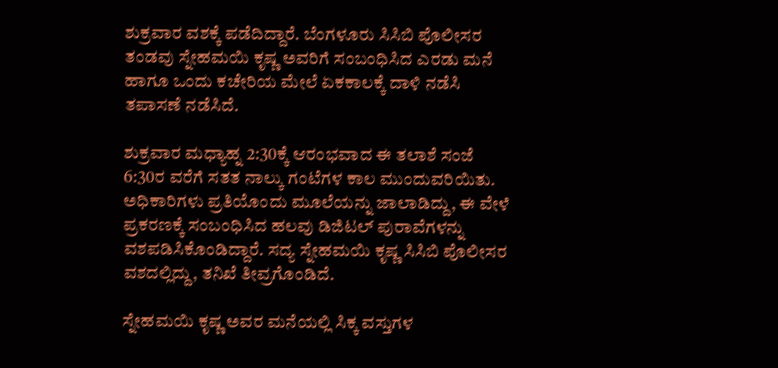ಶುಕ್ರವಾರ ವಶಕ್ಕೆ ಪಡೆದಿದ್ದಾರೆ. ಬೆಂಗಳೂರು ಸಿಸಿಬಿ ಪೊಲೀಸರ ತಂಡವು ಸ್ನೇಹಮಯಿ ಕೃಷ್ಣ ಅವರಿಗೆ ಸಂಬಂಧಿಸಿದ ಎರಡು ಮನೆ ಹಾಗೂ ಒಂದು ಕಚೇರಿಯ ಮೇಲೆ ಏಕಕಾಲಕ್ಕೆ ದಾಳಿ ನಡೆಸಿ ತಪಾಸಣೆ ನಡೆಸಿದೆ.

ಶುಕ್ರವಾರ ಮಧ್ಯಾಹ್ನ 2:30ಕ್ಕೆ ಆರಂಭವಾದ ಈ ತಲಾಶೆ ಸಂಜೆ 6:30ರ ವರೆಗೆ ಸತತ ನಾಲ್ಕು ಗಂಟೆಗಳ ಕಾಲ ಮುಂದುವರಿಯಿತು. ಅಧಿಕಾರಿಗಳು ಪ್ರತಿಯೊಂದು ಮೂಲೆಯನ್ನು ಜಾಲಾಡಿದ್ದು, ಈ ವೇಳೆ ಪ್ರಕರಣಕ್ಕೆ ಸಂಬಂಧಿಸಿದ ಹಲವು ಡಿಜಿಟಲ್ ಪುರಾವೆಗಳನ್ನು ವಶಪಡಿಸಿಕೊಂಡಿದ್ದಾರೆ. ಸದ್ಯ ಸ್ನೇಹಮಯಿ ಕೃಷ್ಣ ಸಿಸಿಬಿ ಪೊಲೀಸರ ವಶದಲ್ಲಿದ್ದು, ತನಿಖೆ ತೀವ್ರಗೊಂಡಿದೆ.

ಸ್ನೇಹಮಯಿ ಕೃಷ್ಣ ಅವರ ಮನೆಯಲ್ಲಿ ಸಿಕ್ಕ ವಸ್ತುಗಳ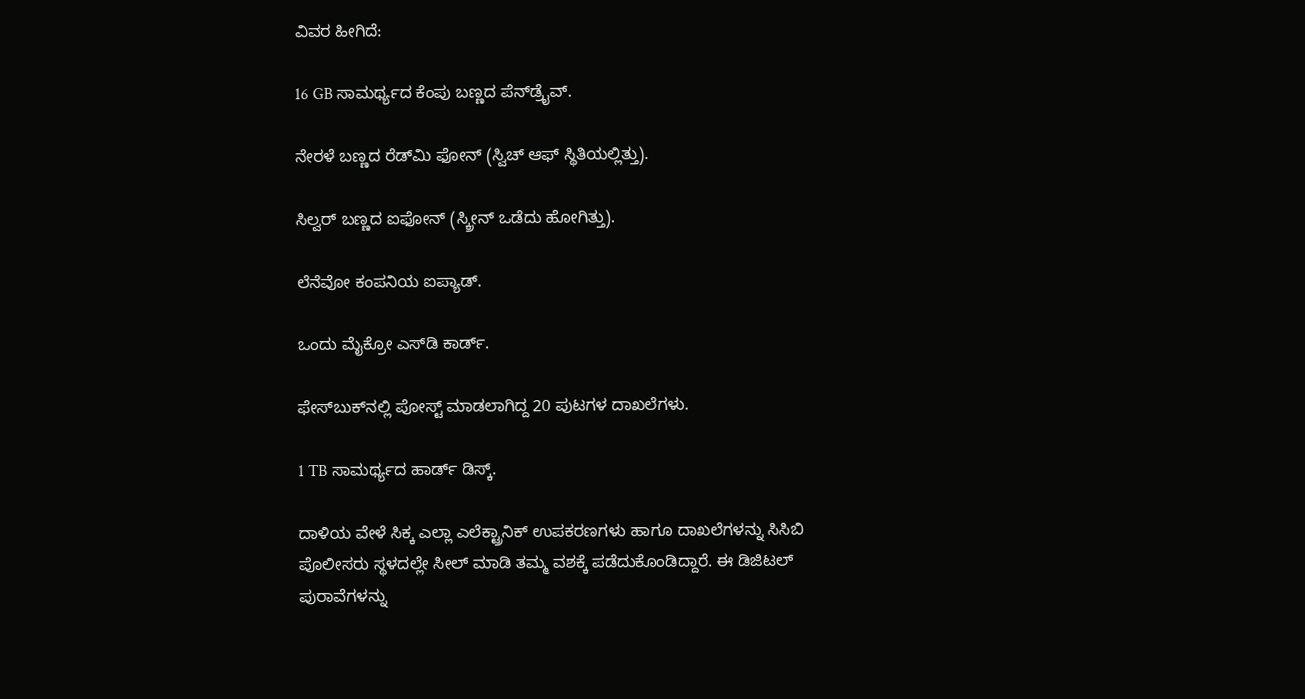ವಿವರ ಹೀಗಿದೆ:

16 GB ಸಾಮರ್ಥ್ಯದ ಕೆಂಪು ಬಣ್ಣದ ಪೆನ್‌ಡ್ರೈವ್.

ನೇರಳೆ ಬಣ್ಣದ ರೆಡ್‌ಮಿ ಫೋನ್ (ಸ್ವಿಚ್ ಆಫ್ ಸ್ಥಿತಿಯಲ್ಲಿತ್ತು).

ಸಿಲ್ವರ್ ಬಣ್ಣದ ಐಫೋನ್ (ಸ್ಕ್ರೀನ್ ಒಡೆದು ಹೋಗಿತ್ತು).

ಲೆನೆವೋ ಕಂಪನಿಯ ಐಪ್ಯಾಡ್.

ಒಂದು ಮೈಕ್ರೋ ಎಸ್‌ಡಿ ಕಾರ್ಡ್.

ಫೇಸ್‌ಬುಕ್‌ನಲ್ಲಿ ಪೋಸ್ಟ್ ಮಾಡಲಾಗಿದ್ದ 20 ಪುಟಗಳ ದಾಖಲೆಗಳು.

1 TB ಸಾಮರ್ಥ್ಯದ ಹಾರ್ಡ್ ಡಿಸ್ಕ್.

ದಾಳಿಯ ವೇಳೆ ಸಿಕ್ಕ ಎಲ್ಲಾ ಎಲೆಕ್ಟ್ರಾನಿಕ್ ಉಪಕರಣಗಳು ಹಾಗೂ ದಾಖಲೆಗಳನ್ನು ಸಿಸಿಬಿ ಪೊಲೀಸರು ಸ್ಥಳದಲ್ಲೇ ಸೀಲ್ ಮಾಡಿ ತಮ್ಮ ವಶಕ್ಕೆ ಪಡೆದುಕೊಂಡಿದ್ದಾರೆ. ಈ ಡಿಜಿಟಲ್ ಪುರಾವೆಗಳನ್ನು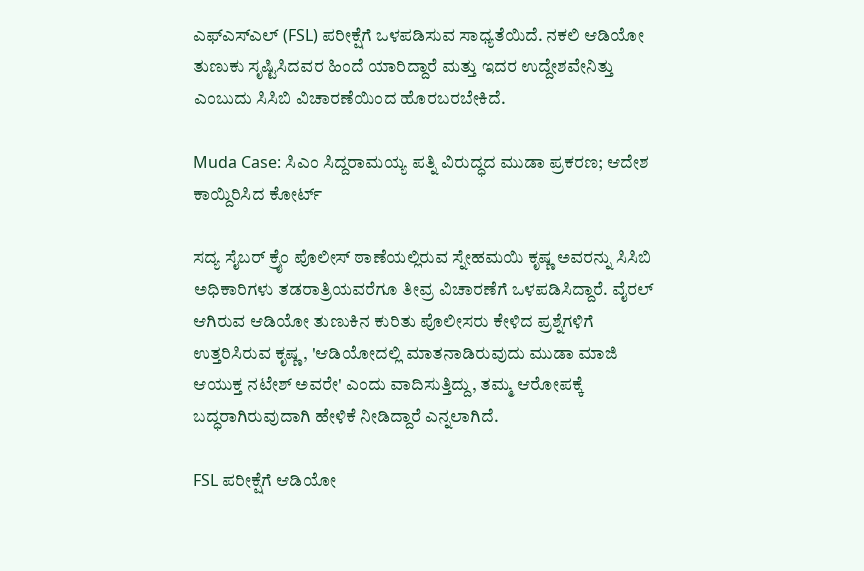ಎಫ್‌ಎಸ್‌ಎಲ್ (FSL) ಪರೀಕ್ಷೆಗೆ ಒಳಪಡಿಸುವ ಸಾಧ್ಯತೆಯಿದೆ. ನಕಲಿ ಆಡಿಯೋ ತುಣುಕು ಸೃಷ್ಟಿಸಿದವರ ಹಿಂದೆ ಯಾರಿದ್ದಾರೆ ಮತ್ತು ಇದರ ಉದ್ದೇಶವೇನಿತ್ತು ಎಂಬುದು ಸಿಸಿಬಿ ವಿಚಾರಣೆಯಿಂದ ಹೊರಬರಬೇಕಿದೆ.

Muda Case: ಸಿಎಂ ಸಿದ್ದರಾಮಯ್ಯ ಪತ್ನಿ ವಿರುದ್ಧದ ಮುಡಾ ಪ್ರಕರಣ; ಆದೇಶ ಕಾಯ್ದಿರಿಸಿದ ಕೋರ್ಟ್‌

ಸದ್ಯ ಸೈಬರ್ ಕ್ರೈಂ ಪೊಲೀಸ್ ಠಾಣೆಯಲ್ಲಿರುವ ಸ್ನೇಹಮಯಿ ಕೃಷ್ಣ ಅವರನ್ನು ಸಿಸಿಬಿ ಅಧಿಕಾರಿಗಳು ತಡರಾತ್ರಿಯವರೆಗೂ ತೀವ್ರ ವಿಚಾರಣೆಗೆ ಒಳಪಡಿಸಿದ್ದಾರೆ. ವೈರಲ್ ಆಗಿರುವ ಆಡಿಯೋ ತುಣುಕಿನ ಕುರಿತು ಪೊಲೀಸರು ಕೇಳಿದ ಪ್ರಶ್ನೆಗಳಿಗೆ ಉತ್ತರಿಸಿರುವ ಕೃಷ್ಣ, 'ಆಡಿಯೋದಲ್ಲಿ ಮಾತನಾಡಿರುವುದು ಮುಡಾ ಮಾಜಿ ಆಯುಕ್ತ ನಟೇಶ್ ಅವರೇ' ಎಂದು ವಾದಿಸುತ್ತಿದ್ದು, ತಮ್ಮ ಆರೋಪಕ್ಕೆ ಬದ್ಧರಾಗಿರುವುದಾಗಿ ಹೇಳಿಕೆ ನೀಡಿದ್ದಾರೆ ಎನ್ನಲಾಗಿದೆ.

FSL ಪರೀಕ್ಷೆಗೆ ಆಡಿಯೋ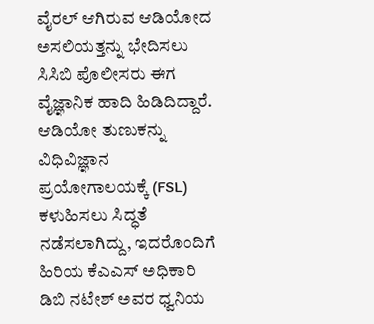ವೈರಲ್ ಆಗಿರುವ ಆಡಿಯೋದ ಅಸಲಿಯತ್ತನ್ನು ಭೇದಿಸಲು ಸಿಸಿಬಿ ಪೊಲೀಸರು ಈಗ ವೈಜ್ಞಾನಿಕ ಹಾದಿ ಹಿಡಿದಿದ್ದಾರೆ. ಆಡಿಯೋ ತುಣುಕನ್ನು ವಿಧಿವಿಜ್ಞಾನ ಪ್ರಯೋಗಾಲಯಕ್ಕೆ (FSL) ಕಳುಹಿಸಲು ಸಿದ್ಧತೆ ನಡೆಸಲಾಗಿದ್ದು, ಇದರೊಂದಿಗೆ ಹಿರಿಯ ಕೆಎಎಸ್ ಅಧಿಕಾರಿ ಡಿಬಿ ನಟೇಶ್ ಅವರ ಧ್ವನಿಯ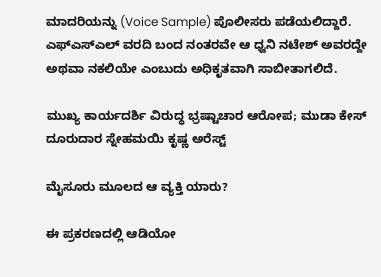ಮಾದರಿಯನ್ನು (Voice Sample) ಪೊಲೀಸರು ಪಡೆಯಲಿದ್ದಾರೆ. ಎಫ್‌ಎಸ್‌ಎಲ್ ವರದಿ ಬಂದ ನಂತರವೇ ಆ ಧ್ವನಿ ನಟೇಶ್ ಅವರದ್ದೇ ಅಥವಾ ನಕಲಿಯೇ ಎಂಬುದು ಅಧಿಕೃತವಾಗಿ ಸಾಬೀತಾಗಲಿದೆ.

ಮುಖ್ಯ ಕಾರ್ಯದರ್ಶಿ ವಿರುದ್ಧ ಭ್ರಷ್ಟಾಚಾರ ಆರೋಪ; ಮುಡಾ ಕೇಸ್‌ ದೂರುದಾರ ಸ್ನೇಹಮಯಿ ಕೃಷ್ಣ ಅರೆಸ್ಟ್‌

ಮೈಸೂರು ಮೂಲದ ಆ ವ್ಯಕ್ತಿ ಯಾರು?

ಈ ಪ್ರಕರಣದಲ್ಲಿ ಆಡಿಯೋ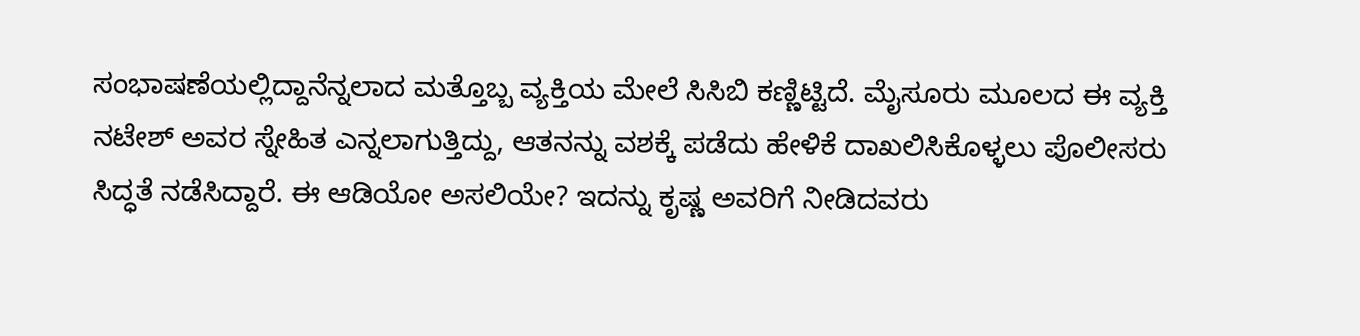ಸಂಭಾಷಣೆಯಲ್ಲಿದ್ದಾನೆನ್ನಲಾದ ಮತ್ತೊಬ್ಬ ವ್ಯಕ್ತಿಯ ಮೇಲೆ ಸಿಸಿಬಿ ಕಣ್ಣಿಟ್ಟಿದೆ. ಮೈಸೂರು ಮೂಲದ ಈ ವ್ಯಕ್ತಿ ನಟೇಶ್ ಅವರ ಸ್ನೇಹಿತ ಎನ್ನಲಾಗುತ್ತಿದ್ದು, ಆತನನ್ನು ವಶಕ್ಕೆ ಪಡೆದು ಹೇಳಿಕೆ ದಾಖಲಿಸಿಕೊಳ್ಳಲು ಪೊಲೀಸರು ಸಿದ್ಧತೆ ನಡೆಸಿದ್ದಾರೆ. ಈ ಆಡಿಯೋ ಅಸಲಿಯೇ? ಇದನ್ನು ಕೃಷ್ಣ ಅವರಿಗೆ ನೀಡಿದವರು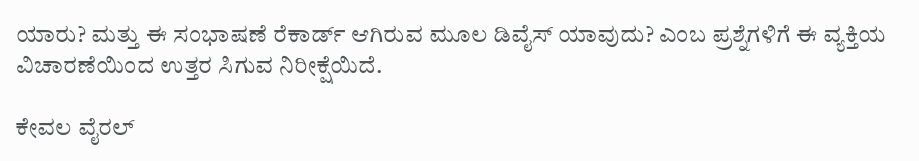ಯಾರು? ಮತ್ತು ಈ ಸಂಭಾಷಣೆ ರೆಕಾರ್ಡ್ ಆಗಿರುವ ಮೂಲ ಡಿವೈಸ್ ಯಾವುದು? ಎಂಬ ಪ್ರಶ್ನೆಗಳಿಗೆ ಈ ವ್ಯಕ್ತಿಯ ವಿಚಾರಣೆಯಿಂದ ಉತ್ತರ ಸಿಗುವ ನಿರೀಕ್ಷೆಯಿದೆ.

ಕೇವಲ ವೈರಲ್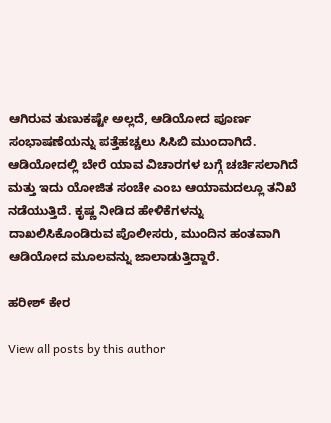ಆಗಿರುವ ತುಣುಕಷ್ಟೇ ಅಲ್ಲದೆ, ಆಡಿಯೋದ ಪೂರ್ಣ ಸಂಭಾಷಣೆಯನ್ನು ಪತ್ತೆಹಚ್ಚಲು ಸಿಸಿಬಿ ಮುಂದಾಗಿದೆ. ಆಡಿಯೋದಲ್ಲಿ ಬೇರೆ ಯಾವ ವಿಚಾರಗಳ ಬಗ್ಗೆ ಚರ್ಚಿಸಲಾಗಿದೆ ಮತ್ತು ಇದು ಯೋಜಿತ ಸಂಚೇ ಎಂಬ ಆಯಾಮದಲ್ಲೂ ತನಿಖೆ ನಡೆಯುತ್ತಿದೆ. ಕೃಷ್ಣ ನೀಡಿದ ಹೇಳಿಕೆಗಳನ್ನು ದಾಖಲಿಸಿಕೊಂಡಿರುವ ಪೊಲೀಸರು, ಮುಂದಿನ ಹಂತವಾಗಿ ಆಡಿಯೋದ ಮೂಲವನ್ನು ಜಾಲಾಡುತ್ತಿದ್ದಾರೆ.

ಹರೀಶ್‌ ಕೇರ

View all posts by this author